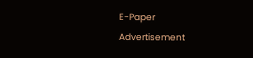E-Paper
Advertisement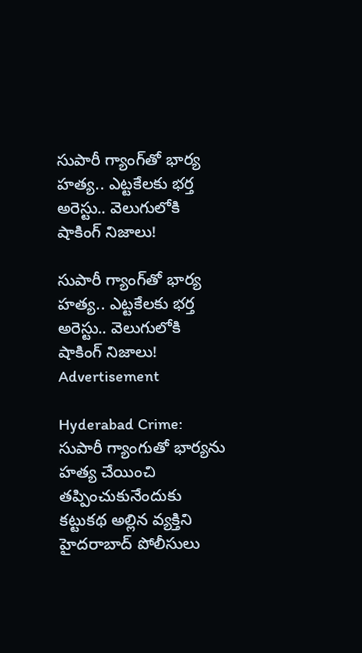సుపారీ గ్యాంగ్‌తో భార్య హత్య.. ఎట్టకేలకు భర్త అరెస్టు.. వెలుగులోకి షాకింగ్ నిజాలు!

సుపారీ గ్యాంగ్‌తో భార్య హత్య.. ఎట్టకేలకు భర్త అరెస్టు.. వెలుగులోకి షాకింగ్ నిజాలు!
Advertisement

Hyderabad Crime: సుపారీ గ్యాంగుతో భార్యను హత్య చేయించి తప్పించుకునేందుకు కట్టుకథ అల్లిన వ్యక్తిని హైదరాబాద్ పోలీసులు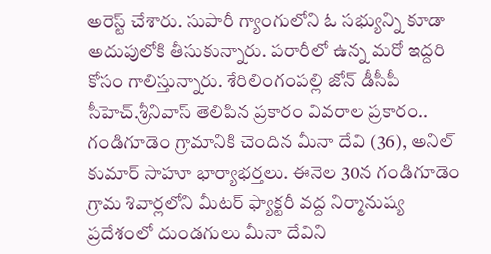అరెస్ట్ చేశారు. సుపారీ గ్యాంగులోని ఓ సభ్యున్ని కూడా అదుపులోకి తీసుకున్నారు. పరారీలో ఉన్న మరో ఇద్దరి కోసం గాలిస్తున్నారు. శేరిలింగంపల్లి జోన్ డీసీపీ సీహెచ్.శ్రీనివాస్ తెలిపిన ప్రకారం వివరాల ప్రకారం.. గండిగూడెం గ్రామానికి చెందిన మీనా దేవి (36), అనిల్ కుమార్ సాహూ భార్యాభర్తలు. ఈనెల 30న గండిగూడెం గ్రామ శివార్లలోని మీటర్ ఫ్యాక్టరీ వద్ద నిర్మానుష్య ప్రదేశంలో దుండగులు మీనా దేవిని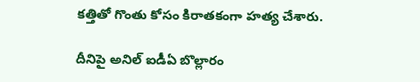కత్తితో గొంతు కోసం కిరాతకంగా హత్య చేశారు.

దీనిపై అనిల్ ఐడీఏ బొల్లారం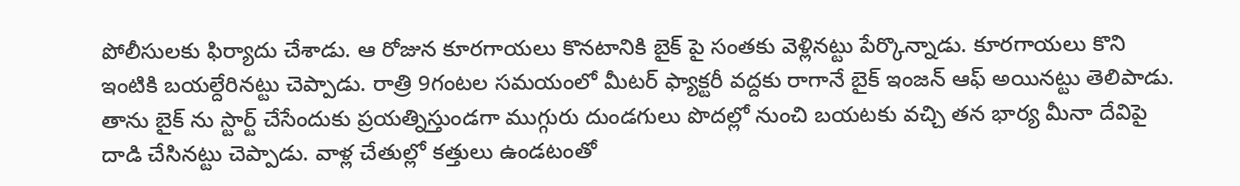పోలీసులకు ఫిర్యాదు చేశాడు. ఆ రోజున కూరగాయలు కొనటానికి బైక్ పై సంతకు వెళ్లినట్టు పేర్కొన్నాడు. కూరగాయలు కొని ఇంటికి బయల్దేరినట్టు చెప్పాడు. రాత్రి 9గంటల సమయంలో మీటర్ ఫ్యాక్టరీ వద్దకు రాగానే బైక్ ఇంజన్ ఆఫ్ అయినట్టు తెలిపాడు. తాను బైక్ ను స్టార్ట్ చేసేందుకు ప్రయత్నిస్తుండగా ముగ్గురు దుండగులు పొదల్లో నుంచి బయటకు వచ్చి తన భార్య మీనా దేవిపై దాడి చేసినట్టు చెప్పాడు. వాళ్ల చేతుల్లో కత్తులు ఉండటంతో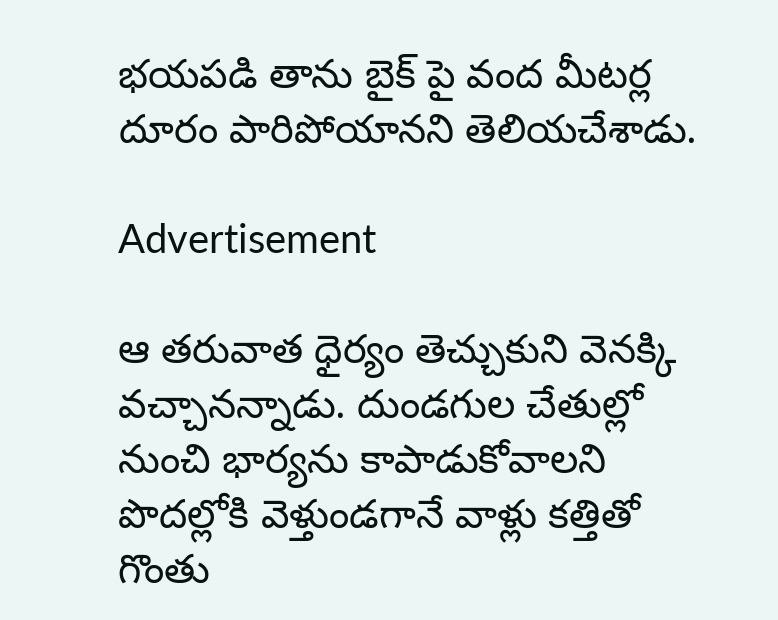భయపడి తాను బైక్ పై వంద మీటర్ల దూరం పారిపోయానని తెలియచేశాడు.

Advertisement

ఆ తరువాత ధైర్యం తెచ్చుకుని వెనక్కి వచ్చానన్నాడు. దుండగుల చేతుల్లో నుంచి భార్యను కాపాడుకోవాలని పొదల్లోకి వెళ్తుండగానే వాళ్లు కత్తితో గొంతు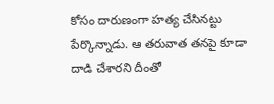కోసం దారుణంగా హత్య చేసినట్టు పేర్కొన్నాడు. ఆ తరువాత తనపై కూడా దాడి చేశారని దీంతో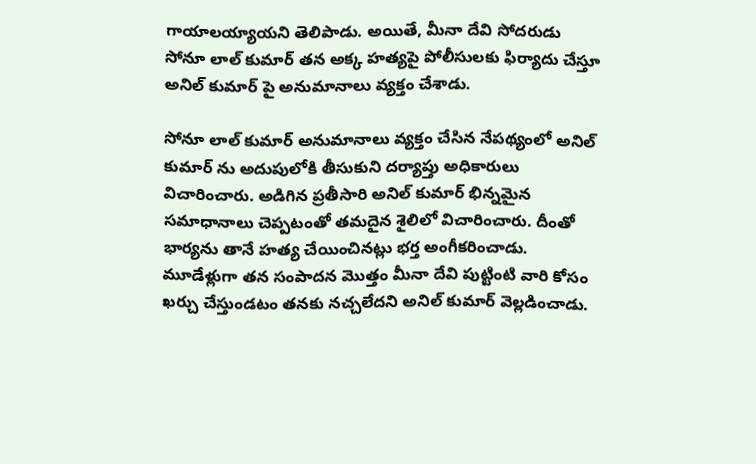గాయాలయ్యాయని తెలిపాడు. అయితే, మీనా దేవి సోదరుడు సోనూ లాల్ కుమార్ తన అక్క హత్యపై పోలీసులకు ఫిర్యాదు చేస్తూ అనిల్ కుమార్ పై అనుమానాలు వ్యక్తం చేశాడు.

సోనూ లాల్ కుమార్ అనుమానాలు వ్యక్తం చేసిన నేపథ్యంలో అనిల్ కుమార్ ను అదుపులోకి తీసుకుని దర్యాప్తు అధికారులు విచారించారు. అడిగిన ప్రతీసారి అనిల్ కుమార్ భిన్నమైన సమాధానాలు చెప్పటంతో తమదైన శైలిలో విచారించారు. దీంతో భార్యను తానే హత్య చేయించినట్లు భర్త అంగీకరించాడు. మూడేళ్లుగా తన సంపాదన మొత్తం మీనా దేవి పుట్టింటి వారి కోసం ఖర్చు చేస్తుండటం తనకు నచ్చలేదని అనిల్ కుమార్ వెల్లడించాడు.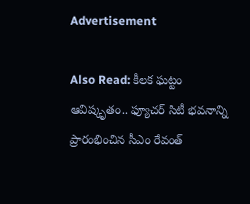Advertisement

Also Read: కీలక ఘట్టం ఆవిష్కృతం.. ఫ్యూచర్‌ సిటీ భవనాన్ని ప్రారంభించిన సీఎం రేవంత్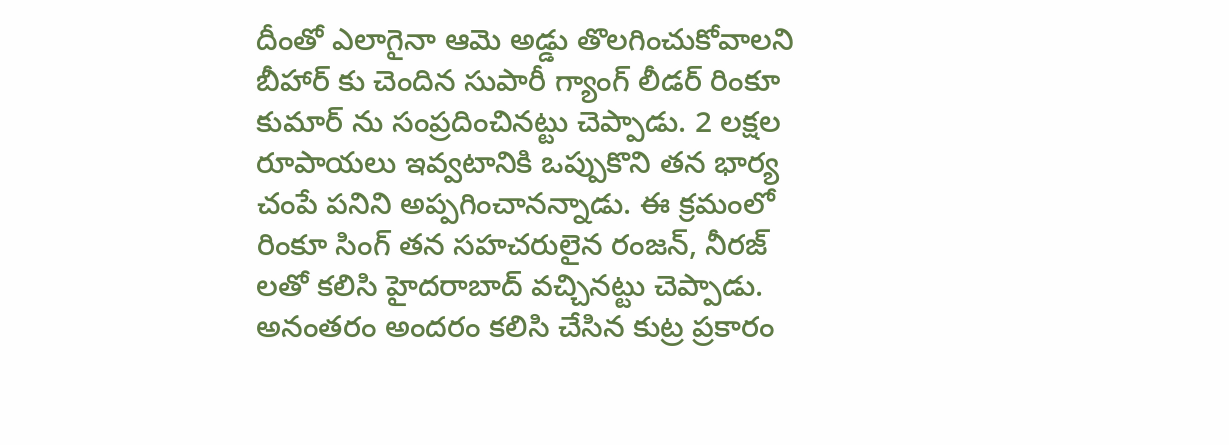దీంతో ఎలాగైనా ఆమె అడ్డు తొలగించుకోవాలని బీహార్ కు చెందిన సుపారీ గ్యాంగ్ లీడర్ రింకూ కుమార్ ను సంప్రదించినట్టు చెప్పాడు. 2 లక్షల రూపాయలు ఇవ్వటానికి ఒప్పుకొని తన భార్య చంపే పనిని అప్పగించానన్నాడు. ఈ క్రమంలో రింకూ సింగ్ తన సహచరులైన రంజన్, నీరజ్ లతో కలిసి హైదరాబాద్ వచ్చినట్టు చెప్పాడు. అనంతరం అందరం కలిసి చేసిన కుట్ర ప్రకారం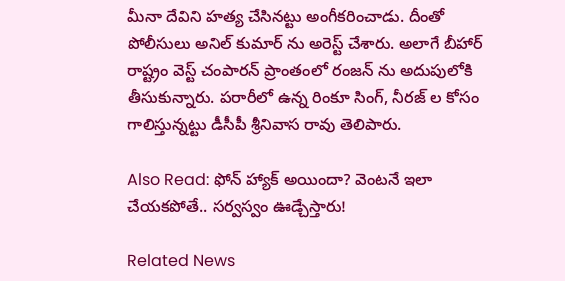మీనా దేవిని హత్య చేసినట్టు అంగీకరించాడు. దీంతో పోలీసులు అనిల్ కుమార్ ను అరెస్ట్ చేశారు. అలాగే బీహార్ రాష్ట్రం వెస్ట్ చంపారన్ ప్రాంతంలో రంజన్ ను అదుపులోకి తీసుకున్నారు. పరారీలో ఉన్న రింకూ సింగ్, నీరజ్ ల కోసం గాలిస్తున్నట్టు డీసీపీ శ్రీనివాస రావు తెలిపారు.

Also Read: ఫోన్ హ్యాక్ అయిందా? వెంటనే ఇలా చేయకపోతే.. సర్వస్వం ఊడ్చేస్తారు!

Related News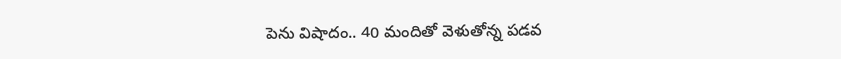పెను విషాదం.. 40 మందితో వెళుతోన్న ప‌డ‌వ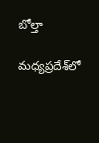బోల్తా

మధ్యప్రదేశ్‌లో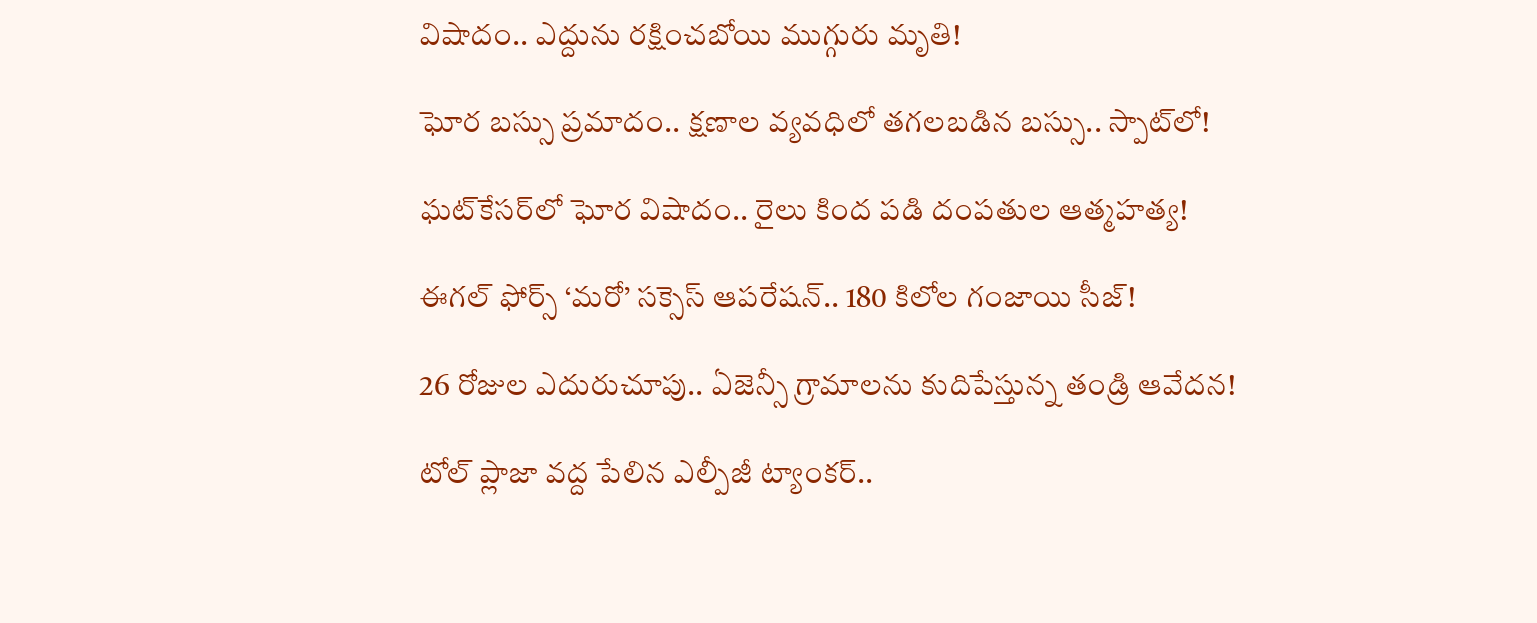విషాదం.. ఎద్దును రక్షించబోయి ముగ్గురు మృతి!

ఘోర బస్సు ప్రమాదం.. క్షణాల వ్యవధిలో తగలబడిన బస్సు.. స్పాట్‌లో!

ఘట్‌కేసర్‌లో ఘోర విషాదం.. రైలు కింద పడి దంపతుల ఆత్మహత్య!

ఈగల్ ఫోర్స్ ‘మరో’ సక్సెస్ ఆపరేషన్.. 180 కిలోల గంజాయి సీజ్!

26 రోజుల ఎదురుచూపు.. ఏజెన్సీ గ్రామాలను కుదిపేస్తున్న తండ్రి ఆవేదన!

టోల్ ప్లాజా వద్ద పేలిన ఎల్పీజీ ట్యాంకర్..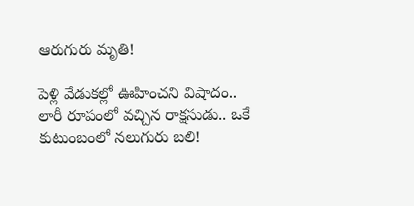ఆరుగురు మృతి!

పెళ్లి వేడుకల్లో ఊహించని విషాదం.. లారీ రూపంలో వచ్చిన రాక్షసుడు.. ఒకే కుటుంబంలో నలుగురు బలి!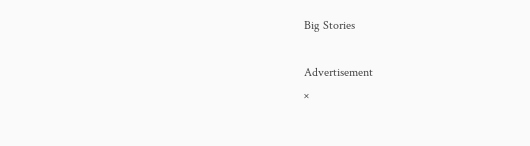Big Stories

Advertisement
×